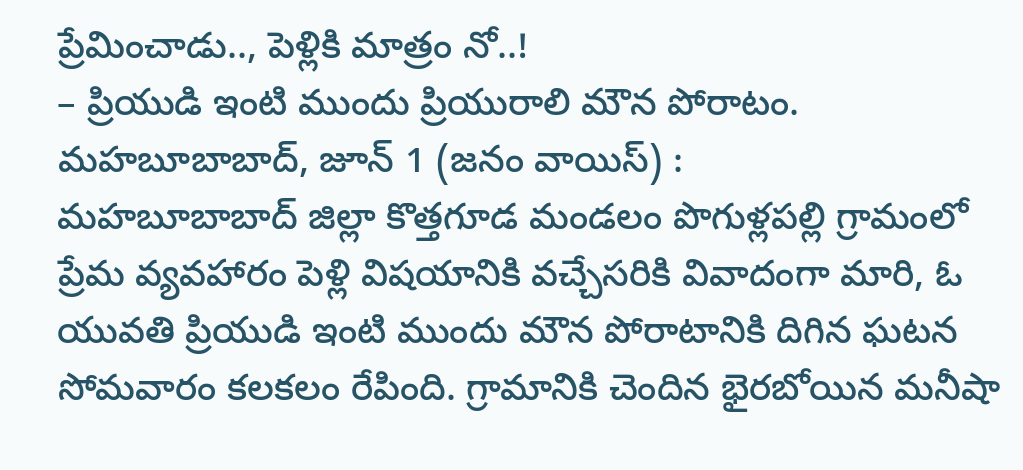ప్రేమించాడు.., పెళ్లికి మాత్రం నో..!
– ప్రియుడి ఇంటి ముందు ప్రియురాలి మౌన పోరాటం.
మహబూబాబాద్, జూన్ 1 (జనం వాయిస్) :
మహబూబాబాద్ జిల్లా కొత్తగూడ మండలం పొగుళ్లపల్లి గ్రామంలో ప్రేమ వ్యవహారం పెళ్లి విషయానికి వచ్చేసరికి వివాదంగా మారి, ఓ యువతి ప్రియుడి ఇంటి ముందు మౌన పోరాటానికి దిగిన ఘటన సోమవారం కలకలం రేపింది. గ్రామానికి చెందిన భైరబోయిన మనీషా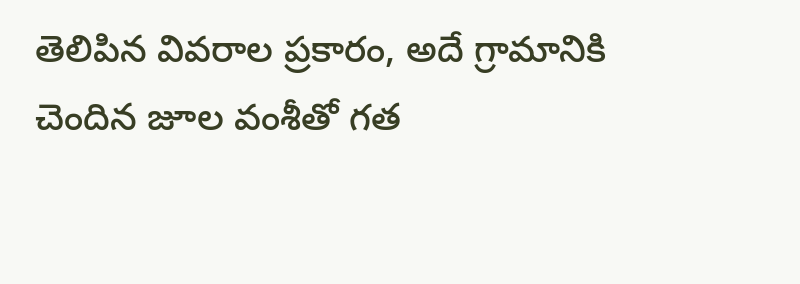తెలిపిన వివరాల ప్రకారం, అదే గ్రామానికి చెందిన జూల వంశీతో గత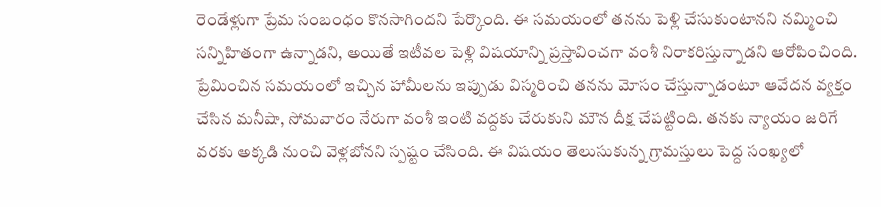రెండేళ్లుగా ప్రేమ సంబంధం కొనసాగిందని పేర్కొంది. ఈ సమయంలో తనను పెళ్లి చేసుకుంటానని నమ్మించి సన్నిహితంగా ఉన్నాడని, అయితే ఇటీవల పెళ్లి విషయాన్ని ప్రస్తావించగా వంశీ నిరాకరిస్తున్నాడని ఆరోపించింది. ప్రేమించిన సమయంలో ఇచ్చిన హామీలను ఇప్పుడు విస్మరించి తనను మోసం చేస్తున్నాడంటూ ఆవేదన వ్యక్తం చేసిన మనీషా, సోమవారం నేరుగా వంశీ ఇంటి వద్దకు చేరుకుని మౌన దీక్ష చేపట్టింది. తనకు న్యాయం జరిగే వరకు అక్కడి నుంచి వెళ్లబోనని స్పష్టం చేసింది. ఈ విషయం తెలుసుకున్న గ్రామస్తులు పెద్ద సంఖ్యలో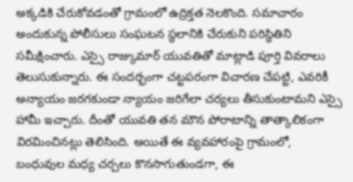అక్కడికి చేరుకోవడంతో గ్రామంలో ఉద్రిక్తత నెలకొంది. సమాచారం అందుకున్న పోలీసులు సంఘటన స్థలానికి చేరుకుని పరిస్థితిని సమీక్షించారు. ఎస్సై రాజ్కుమార్ యువతితో మాట్లాడి పూర్తి వివరాలు తెలుసుకున్నారు. ఈ సందర్భంగా చట్టపరంగా విచారణ చేపట్టి, ఎవరికీ అన్యాయం జరగకుండా న్యాయం జరిగేలా చర్యలు తీసుకుంటామని ఎస్సై హామీ ఇచ్చారు. దీంతో యువతి తన మౌన పోరాటాన్ని తాత్కాలికంగా విరమించినట్లు తెలిసింది. అయితే ఈ వ్యవహారంపై గ్రామంలో, బంధువుల మధ్య చర్చలు కొనసాగుతుండగా, ఈ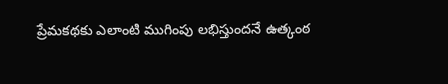ప్రేమకథకు ఎలాంటి ముగింపు లభిస్తుందనే ఉత్కంఠ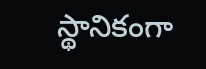స్థానికంగా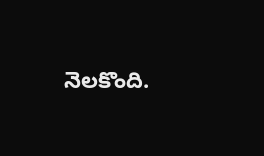నెలకొంది.